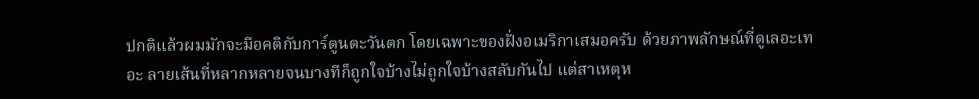ปกติแล้วผมมักจะมีอคติกับการ์ตูนตะวันตก โดยเฉพาะของฝั่งอเมริกาเสมอครับ ด้วยภาพลักษณ์ที่ดูเลอะเทอะ ลายเส้นที่หลากหลายจนบางทีก็ถูกใจบ้างไม่ถูกใจบ้างสลับกันไป แต่สาเหตุห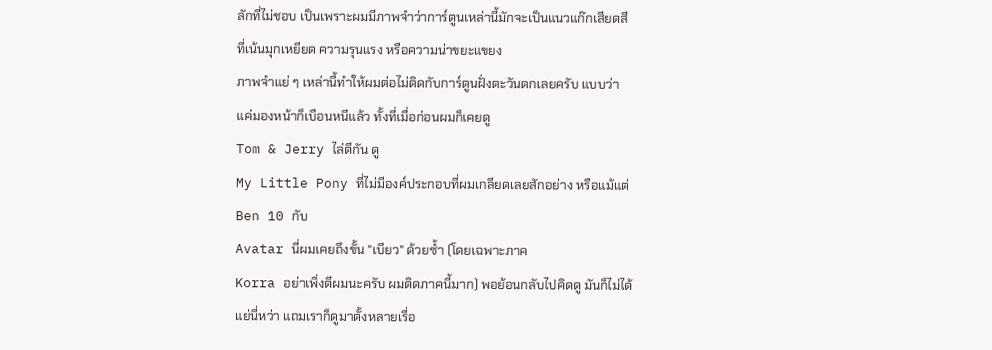ลักที่ไม่ชอบ เป็นเพราะผมมีภาพจำว่าการ์ตูนเหล่านี้มักจะเป็นแนวแก๊กเสียดสีที่เน้นมุกเหยียด ความรุนแรง หรือความน่าขยะแขยง
ภาพจำแย่ ๆ เหล่านี้ทำให้ผมต่อไม่ติดกับการ์ตูนฝั่งตะวันตกเลยครับ แบบว่าแค่มองหน้าก็เบือนหนีแล้ว ทั้งที่เมื่อก่อนผมก็เคยดู
Tom & Jerry ไล่ตีกัน ดู
My Little Pony ที่ไม่มีองค์ประกอบที่ผมเกลียดเลยสักอย่าง หรือแม้แต่
Ben 10 กับ
Avatar นี่ผมเคยถึงขั้น "เบียว" ด้วยซ้ำ (โดยเฉพาะภาค
Korra อย่าเพิ่งตีผมนะครับ ผมติดภาคนี้มาก) พอย้อนกลับไปคิดดู มันก็ไม่ได้แย่นี่หว่า แถมเราก็ดูมาตั้งหลายเรื่อ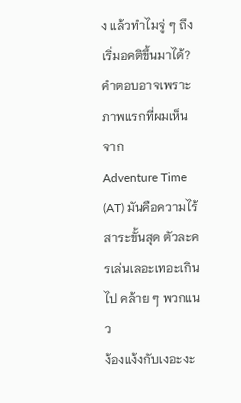ง แล้วทำไมจู่ ๆ ถึงเริ่มอคติขึ้นมาได้?
คำตอบอาจเพราะภาพแรกที่ผมเห็นจาก
Adventure Time (AT) มันคือความไร้สาระขั้นสุด ตัวละครเล่นเลอะเทอะเกินไป คล้าย ๆ พวกแนว
ง้องแง้งกับเงอะงะ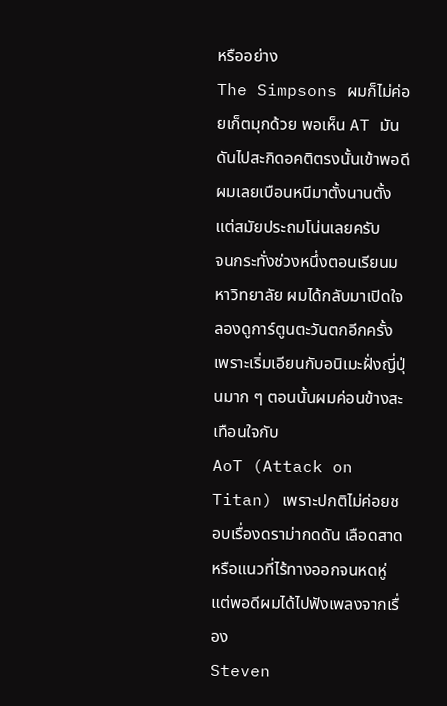หรืออย่าง
The Simpsons ผมก็ไม่ค่อยเก็ตมุกด้วย พอเห็น AT มันดันไปสะกิดอคติตรงนั้นเข้าพอดี ผมเลยเบือนหนีมาตั้งนานตั้งแต่สมัยประถมโน่นเลยครับ
จนกระทั่งช่วงหนึ่งตอนเรียนมหาวิทยาลัย ผมได้กลับมาเปิดใจลองดูการ์ตูนตะวันตกอีกครั้ง เพราะเริ่มเอียนกับอนิเมะฝั่งญี่ปุ่นมาก ๆ ตอนนั้นผมค่อนข้างสะเทือนใจกับ
AoT (Attack on Titan) เพราะปกติไม่ค่อยชอบเรื่องดราม่ากดดัน เลือดสาด หรือแนวที่ไร้ทางออกจนหดหู่ แต่พอดีผมได้ไปฟังเพลงจากเรื่อง
Steven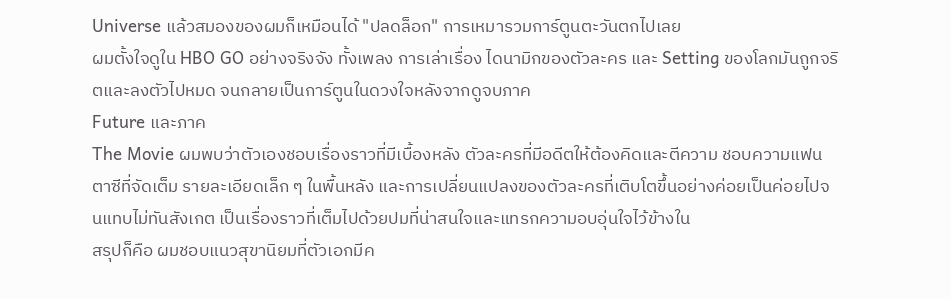Universe แล้วสมองของผมก็เหมือนได้ "ปลดล็อก" การเหมารวมการ์ตูนตะวันตกไปเลย
ผมตั้งใจดูใน HBO GO อย่างจริงจัง ทั้งเพลง การเล่าเรื่อง ไดนามิกของตัวละคร และ Setting ของโลกมันถูกจริตและลงตัวไปหมด จนกลายเป็นการ์ตูนในดวงใจหลังจากดูจบภาค
Future และภาค
The Movie ผมพบว่าตัวเองชอบเรื่องราวที่มีเบื้องหลัง ตัวละครที่มีอดีตให้ต้องคิดและตีความ ชอบความแฟนตาซีที่จัดเต็ม รายละเอียดเล็ก ๆ ในพื้นหลัง และการเปลี่ยนแปลงของตัวละครที่เติบโตขึ้นอย่างค่อยเป็นค่อยไปจนแทบไม่ทันสังเกต เป็นเรื่องราวที่เต็มไปด้วยปมที่น่าสนใจและแทรกความอบอุ่นใจไว้ข้างใน
สรุปก็คือ ผมชอบแนวสุขานิยมที่ตัวเอกมีค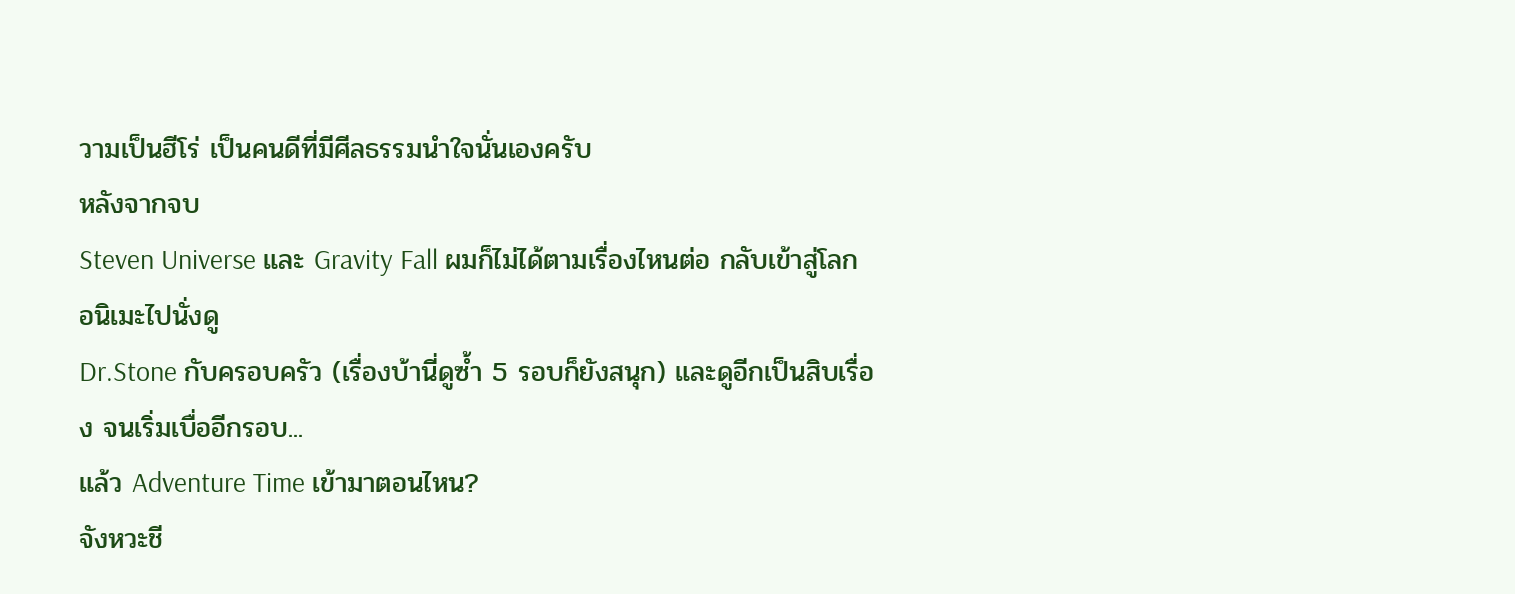วามเป็นฮีโร่ เป็นคนดีที่มีศีลธรรมนำใจนั่นเองครับ
หลังจากจบ
Steven Universe และ Gravity Fall ผมก็ไม่ได้ตามเรื่องไหนต่อ กลับเข้าสู่โลกอนิเมะไปนั่งดู
Dr.Stone กับครอบครัว (เรื่องบ้านี่ดูซ้ำ 5 รอบก็ยังสนุก) และดูอีกเป็นสิบเรื่อง จนเริ่มเบื่ออีกรอบ...
แล้ว Adventure Time เข้ามาตอนไหน?
จังหวะชี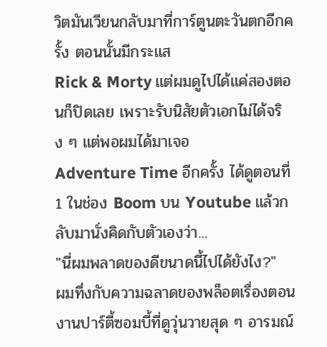วิตมันเวียนกลับมาที่การ์ตูนตะวันตกอีกครั้ง ตอนนั้นมีกระแส
Rick & Morty แต่ผมดูไปได้แค่สองตอนก็ปิดเลย เพราะรับนิสัยตัวเอกไม่ได้จริง ๆ แต่พอผมได้มาเจอ
Adventure Time อีกครั้ง ได้ดูตอนที่ 1 ในช่อง Boom บน Youtube แล้วกลับมานั่งคิดกับตัวเองว่า...
"นี่ผมพลาดของดีขนาดนี้ไปได้ยังไง?"
ผมทึ่งกับความฉลาดของพล็อตเรื่องตอนงานปาร์ตี้ซอมบี้ที่ดูวุ่นวายสุด ๆ อารมณ์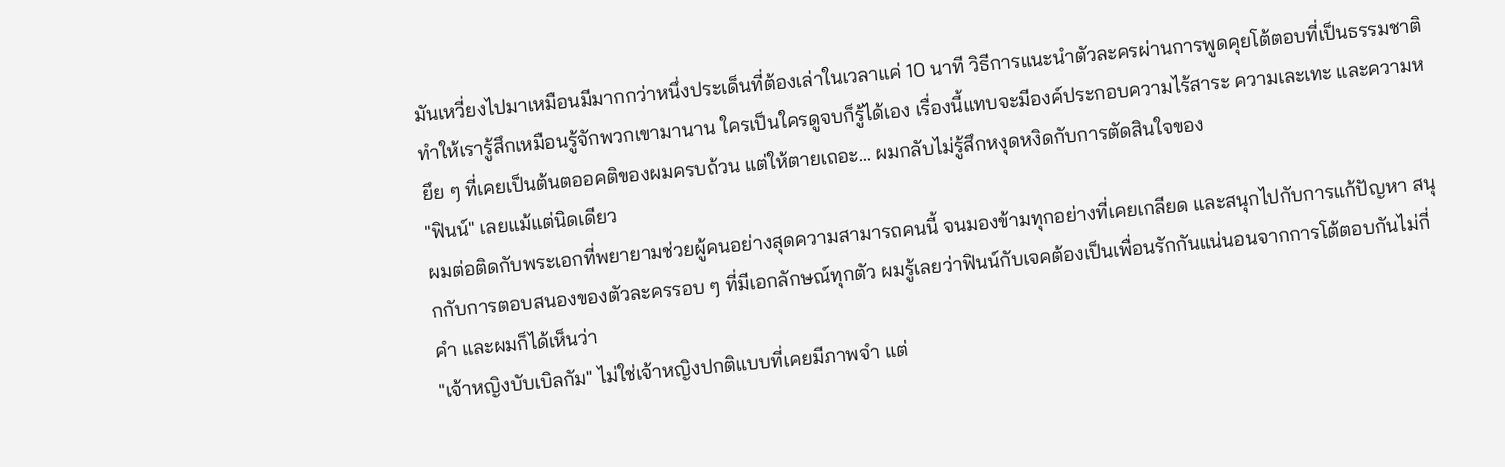มันเหวี่ยงไปมาเหมือนมีมากกว่าหนึ่งประเด็นที่ต้องเล่าในเวลาแค่ 10 นาที วิธีการแนะนำตัวละครผ่านการพูดคุยโต้ตอบที่เป็นธรรมชาติ ทำให้เรารู้สึกเหมือนรู้จักพวกเขามานาน ใครเป็นใครดูจบก็รู้ได้เอง เรื่องนี้แทบจะมีองค์ประกอบความไร้สาระ ความเละเทะ และความหยึย ๆ ที่เคยเป็นต้นตออคติของผมครบถ้วน แต่ให้ตายเถอะ... ผมกลับไม่รู้สึกหงุดหงิดกับการตัดสินใจของ
"ฟินน์" เลยแม้แต่นิดเดียว
ผมต่อติดกับพระเอกที่พยายามช่วยผู้คนอย่างสุดความสามารถคนนี้ จนมองข้ามทุกอย่างที่เคยเกลียด และสนุกไปกับการแก้ปัญหา สนุกกับการตอบสนองของตัวละครรอบ ๆ ที่มีเอกลักษณ์ทุกตัว ผมรู้เลยว่าฟินน์กับเจคต้องเป็นเพื่อนรักกันแน่นอนจากการโต้ตอบกันไม่กี่คำ และผมก็ได้เห็นว่า
"เจ้าหญิงบับเบิลกัม" ไม่ใช่เจ้าหญิงปกติแบบที่เคยมีภาพจำ แต่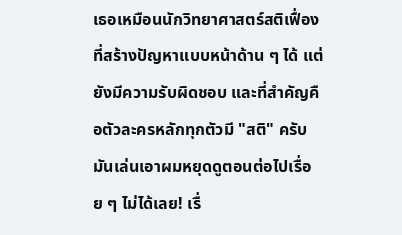เธอเหมือนนักวิทยาศาสตร์สติเฟื่องที่สร้างปัญหาแบบหน้าด้าน ๆ ได้ แต่ยังมีความรับผิดชอบ และที่สำคัญคือตัวละครหลักทุกตัวมี "สติ" ครับ
มันเล่นเอาผมหยุดดูตอนต่อไปเรื่อย ๆ ไม่ได้เลย! เรื่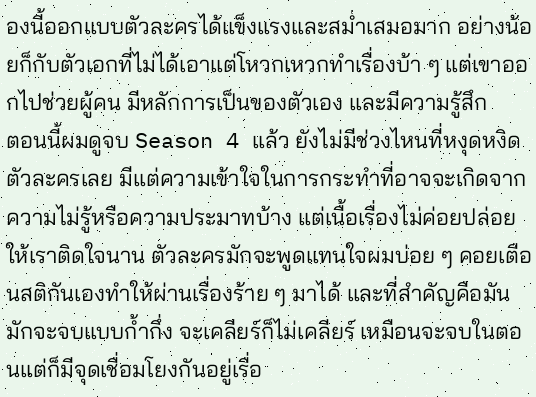องนี้ออกแบบตัวละครได้แข็งแรงและสม่ำเสมอมาก อย่างน้อยก็กับตัวเอกที่ไม่ได้เอาแต่โหวกเหวกทำเรื่องบ้า ๆ แต่เขาออกไปช่วยผู้คน มีหลักการเป็นของตัวเอง และมีความรู้สึก
ตอนนี้ผมดูจบ Season 4 แล้ว ยังไม่มีช่วงไหนที่หงุดหงิดตัวละครเลย มีแต่ความเข้าใจในการกระทำที่อาจจะเกิดจากความไม่รู้หรือความประมาทบ้าง แต่เนื้อเรื่องไม่ค่อยปล่อยให้เราติดใจนาน ตัวละครมักจะพูดแทนใจผมบ่อย ๆ คอยเตือนสติกันเองทำให้ผ่านเรื่องร้าย ๆ มาได้ และที่สำคัญคือมันมักจะจบแบบก้ำกึ่ง จะเคลียร์ก็ไม่เคลียร์ เหมือนจะจบในตอนแต่ก็มีจุดเชื่อมโยงกันอยู่เรื่อ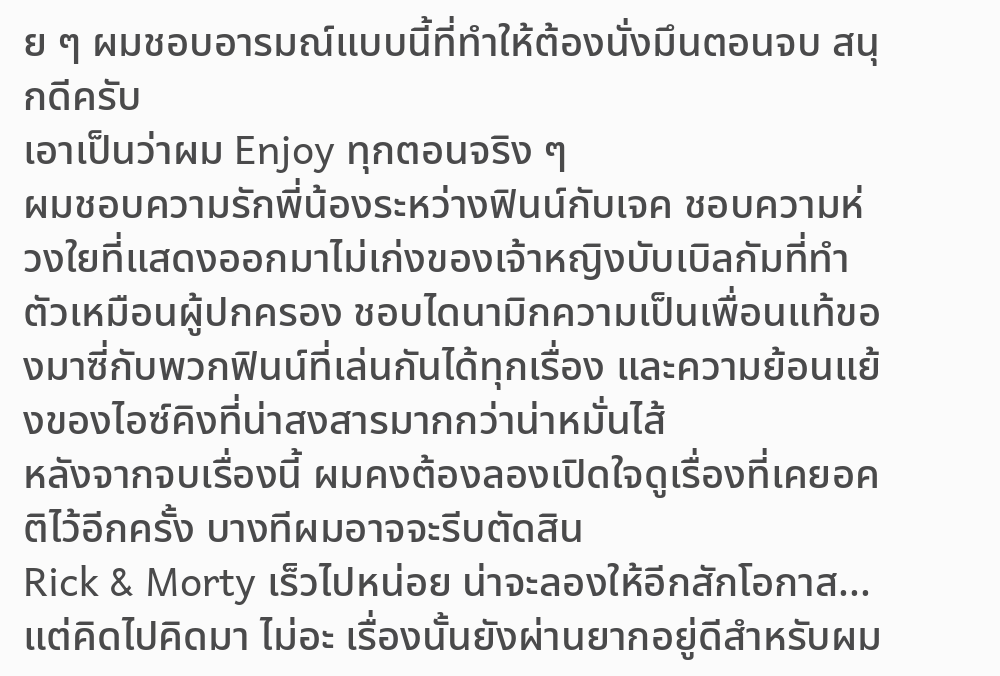ย ๆ ผมชอบอารมณ์แบบนี้ที่ทำให้ต้องนั่งมึนตอนจบ สนุกดีครับ
เอาเป็นว่าผม Enjoy ทุกตอนจริง ๆ
ผมชอบความรักพี่น้องระหว่างฟินน์กับเจค ชอบความห่วงใยที่แสดงออกมาไม่เก่งของเจ้าหญิงบับเบิลกัมที่ทำตัวเหมือนผู้ปกครอง ชอบไดนามิกความเป็นเพื่อนแท้ของมาซี่กับพวกฟินน์ที่เล่นกันได้ทุกเรื่อง และความย้อนแย้งของไอซ์คิงที่น่าสงสารมากกว่าน่าหมั่นไส้
หลังจากจบเรื่องนี้ ผมคงต้องลองเปิดใจดูเรื่องที่เคยอคติไว้อีกครั้ง บางทีผมอาจจะรีบตัดสิน
Rick & Morty เร็วไปหน่อย น่าจะลองให้อีกสักโอกาส... แต่คิดไปคิดมา ไม่อะ เรื่องนั้นยังผ่านยากอยู่ดีสำหรับผม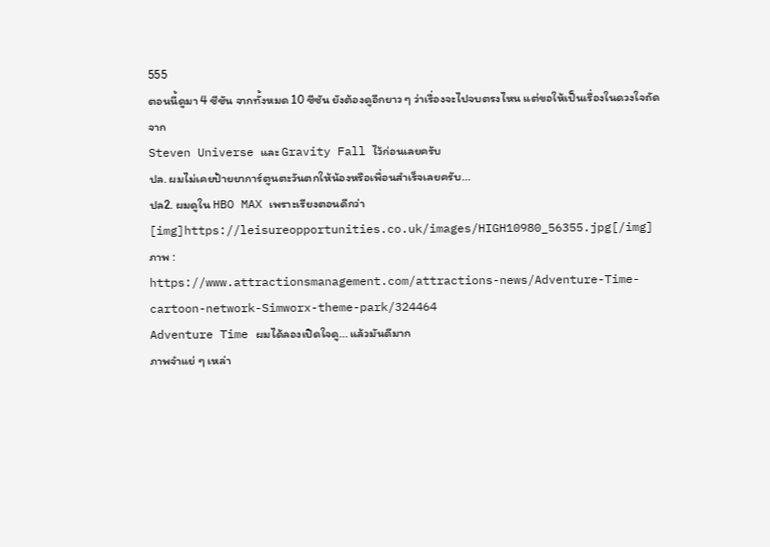555
ตอนนี้ดูมา 4 ซีซัน จากทั้งหมด 10 ซีซัน ยังต้องดูอีกยาว ๆ ว่าเรื่องจะไปจบตรงไหน แต่ขอให้เป็นเรื่องในดวงใจถัดจาก
Steven Universe และ Gravity Fall ไว้ก่อนเลยครับ
ปล. ผมไม่เคยป้ายยาการ์ตูนตะวันตกให้น้องหรือเพื่อนสำเร็จเลยครับ...
ปล2. ผมดูใน HBO MAX เพราะเรียงตอนดีกว่า
[img]https://leisureopportunities.co.uk/images/HIGH10980_56355.jpg[/img]
ภาพ :
https://www.attractionsmanagement.com/attractions-news/Adventure-Time-cartoon-network-Simworx-theme-park/324464
Adventure Time ผมได้ลองเปิดใจดู... แล้วมันดีมาก
ภาพจำแย่ ๆ เหล่า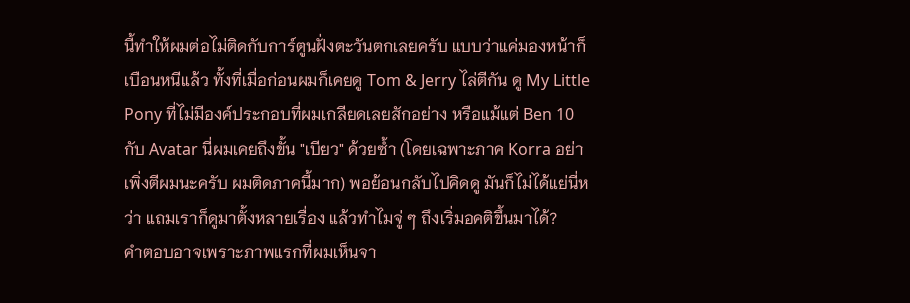นี้ทำให้ผมต่อไม่ติดกับการ์ตูนฝั่งตะวันตกเลยครับ แบบว่าแค่มองหน้าก็เบือนหนีแล้ว ทั้งที่เมื่อก่อนผมก็เคยดู Tom & Jerry ไล่ตีกัน ดู My Little Pony ที่ไม่มีองค์ประกอบที่ผมเกลียดเลยสักอย่าง หรือแม้แต่ Ben 10 กับ Avatar นี่ผมเคยถึงขั้น "เบียว" ด้วยซ้ำ (โดยเฉพาะภาค Korra อย่าเพิ่งตีผมนะครับ ผมติดภาคนี้มาก) พอย้อนกลับไปคิดดู มันก็ไม่ได้แย่นี่หว่า แถมเราก็ดูมาตั้งหลายเรื่อง แล้วทำไมจู่ ๆ ถึงเริ่มอคติขึ้นมาได้?
คำตอบอาจเพราะภาพแรกที่ผมเห็นจา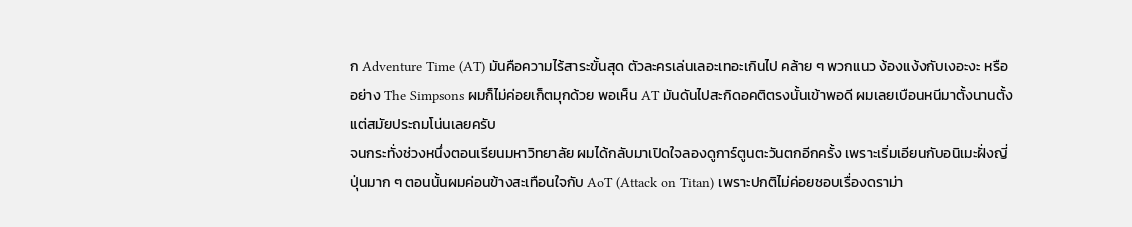ก Adventure Time (AT) มันคือความไร้สาระขั้นสุด ตัวละครเล่นเลอะเทอะเกินไป คล้าย ๆ พวกแนว ง้องแง้งกับเงอะงะ หรืออย่าง The Simpsons ผมก็ไม่ค่อยเก็ตมุกด้วย พอเห็น AT มันดันไปสะกิดอคติตรงนั้นเข้าพอดี ผมเลยเบือนหนีมาตั้งนานตั้งแต่สมัยประถมโน่นเลยครับ
จนกระทั่งช่วงหนึ่งตอนเรียนมหาวิทยาลัย ผมได้กลับมาเปิดใจลองดูการ์ตูนตะวันตกอีกครั้ง เพราะเริ่มเอียนกับอนิเมะฝั่งญี่ปุ่นมาก ๆ ตอนนั้นผมค่อนข้างสะเทือนใจกับ AoT (Attack on Titan) เพราะปกติไม่ค่อยชอบเรื่องดราม่า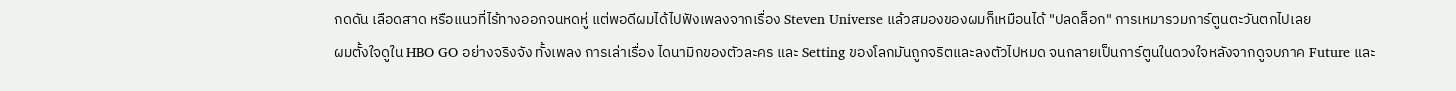กดดัน เลือดสาด หรือแนวที่ไร้ทางออกจนหดหู่ แต่พอดีผมได้ไปฟังเพลงจากเรื่อง Steven Universe แล้วสมองของผมก็เหมือนได้ "ปลดล็อก" การเหมารวมการ์ตูนตะวันตกไปเลย
ผมตั้งใจดูใน HBO GO อย่างจริงจัง ทั้งเพลง การเล่าเรื่อง ไดนามิกของตัวละคร และ Setting ของโลกมันถูกจริตและลงตัวไปหมด จนกลายเป็นการ์ตูนในดวงใจหลังจากดูจบภาค Future และ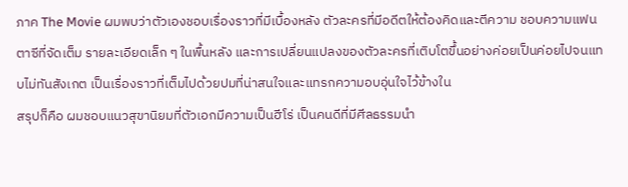ภาค The Movie ผมพบว่าตัวเองชอบเรื่องราวที่มีเบื้องหลัง ตัวละครที่มีอดีตให้ต้องคิดและตีความ ชอบความแฟนตาซีที่จัดเต็ม รายละเอียดเล็ก ๆ ในพื้นหลัง และการเปลี่ยนแปลงของตัวละครที่เติบโตขึ้นอย่างค่อยเป็นค่อยไปจนแทบไม่ทันสังเกต เป็นเรื่องราวที่เต็มไปด้วยปมที่น่าสนใจและแทรกความอบอุ่นใจไว้ข้างใน
สรุปก็คือ ผมชอบแนวสุขานิยมที่ตัวเอกมีความเป็นฮีโร่ เป็นคนดีที่มีศีลธรรมนำ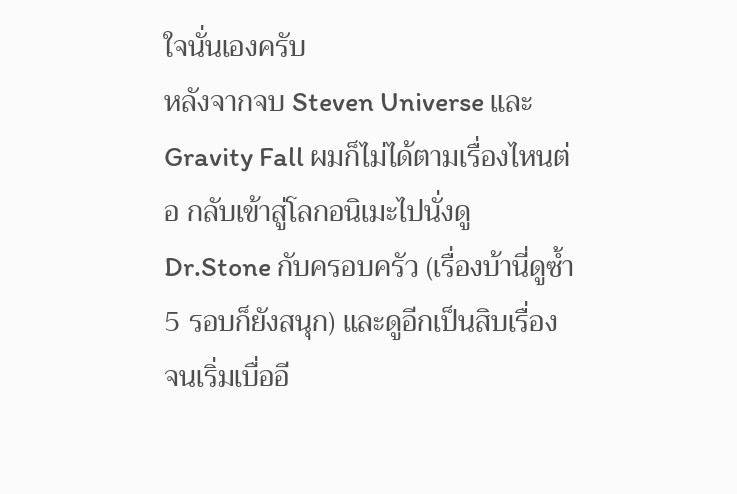ใจนั่นเองครับ
หลังจากจบ Steven Universe และ Gravity Fall ผมก็ไม่ได้ตามเรื่องไหนต่อ กลับเข้าสู่โลกอนิเมะไปนั่งดู Dr.Stone กับครอบครัว (เรื่องบ้านี่ดูซ้ำ 5 รอบก็ยังสนุก) และดูอีกเป็นสิบเรื่อง จนเริ่มเบื่ออี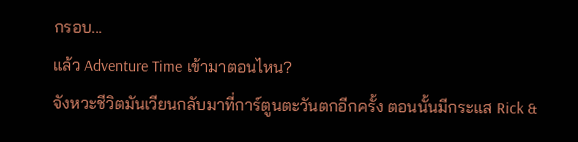กรอบ...
แล้ว Adventure Time เข้ามาตอนไหน?
จังหวะชีวิตมันเวียนกลับมาที่การ์ตูนตะวันตกอีกครั้ง ตอนนั้นมีกระแส Rick &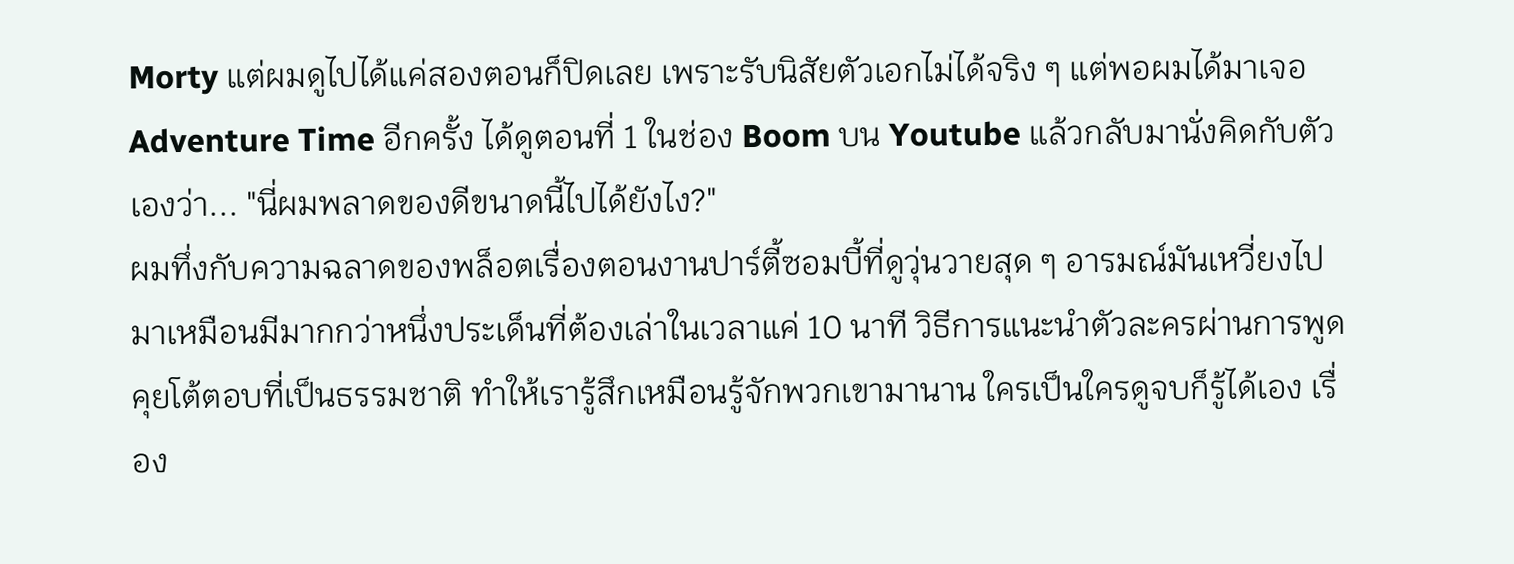Morty แต่ผมดูไปได้แค่สองตอนก็ปิดเลย เพราะรับนิสัยตัวเอกไม่ได้จริง ๆ แต่พอผมได้มาเจอ Adventure Time อีกครั้ง ได้ดูตอนที่ 1 ในช่อง Boom บน Youtube แล้วกลับมานั่งคิดกับตัวเองว่า... "นี่ผมพลาดของดีขนาดนี้ไปได้ยังไง?"
ผมทึ่งกับความฉลาดของพล็อตเรื่องตอนงานปาร์ตี้ซอมบี้ที่ดูวุ่นวายสุด ๆ อารมณ์มันเหวี่ยงไปมาเหมือนมีมากกว่าหนึ่งประเด็นที่ต้องเล่าในเวลาแค่ 10 นาที วิธีการแนะนำตัวละครผ่านการพูดคุยโต้ตอบที่เป็นธรรมชาติ ทำให้เรารู้สึกเหมือนรู้จักพวกเขามานาน ใครเป็นใครดูจบก็รู้ได้เอง เรื่อง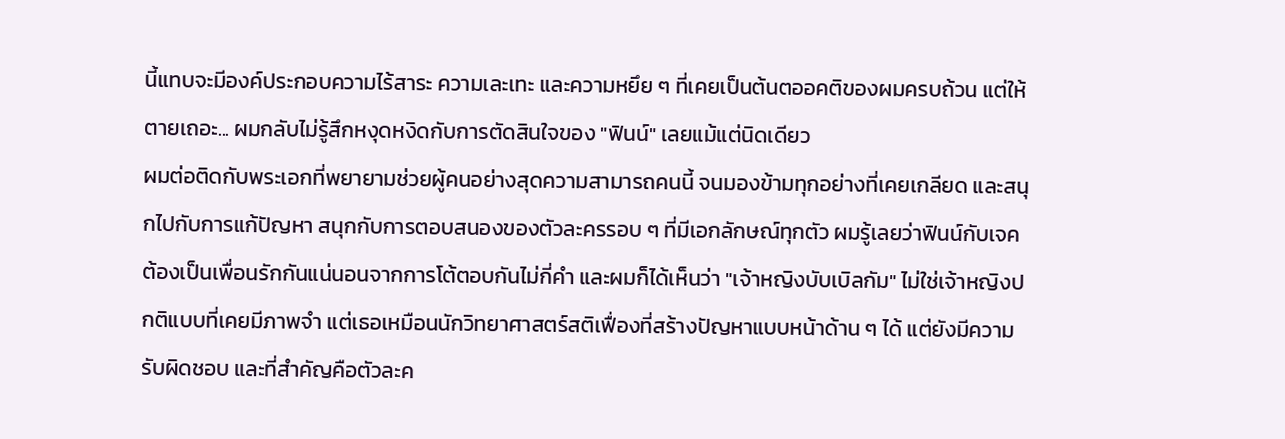นี้แทบจะมีองค์ประกอบความไร้สาระ ความเละเทะ และความหยึย ๆ ที่เคยเป็นต้นตออคติของผมครบถ้วน แต่ให้ตายเถอะ... ผมกลับไม่รู้สึกหงุดหงิดกับการตัดสินใจของ "ฟินน์" เลยแม้แต่นิดเดียว
ผมต่อติดกับพระเอกที่พยายามช่วยผู้คนอย่างสุดความสามารถคนนี้ จนมองข้ามทุกอย่างที่เคยเกลียด และสนุกไปกับการแก้ปัญหา สนุกกับการตอบสนองของตัวละครรอบ ๆ ที่มีเอกลักษณ์ทุกตัว ผมรู้เลยว่าฟินน์กับเจคต้องเป็นเพื่อนรักกันแน่นอนจากการโต้ตอบกันไม่กี่คำ และผมก็ได้เห็นว่า "เจ้าหญิงบับเบิลกัม" ไม่ใช่เจ้าหญิงปกติแบบที่เคยมีภาพจำ แต่เธอเหมือนนักวิทยาศาสตร์สติเฟื่องที่สร้างปัญหาแบบหน้าด้าน ๆ ได้ แต่ยังมีความรับผิดชอบ และที่สำคัญคือตัวละค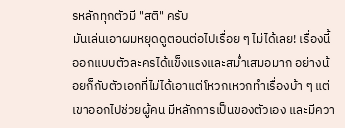รหลักทุกตัวมี "สติ" ครับ
มันเล่นเอาผมหยุดดูตอนต่อไปเรื่อย ๆ ไม่ได้เลย! เรื่องนี้ออกแบบตัวละครได้แข็งแรงและสม่ำเสมอมาก อย่างน้อยก็กับตัวเอกที่ไม่ได้เอาแต่โหวกเหวกทำเรื่องบ้า ๆ แต่เขาออกไปช่วยผู้คน มีหลักการเป็นของตัวเอง และมีควา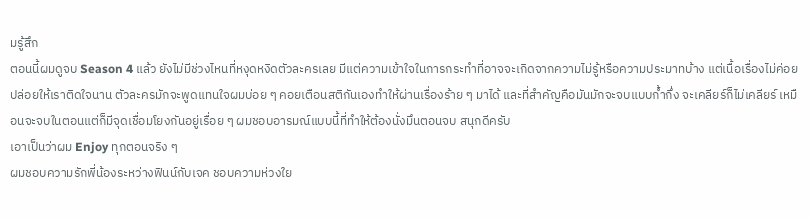มรู้สึก
ตอนนี้ผมดูจบ Season 4 แล้ว ยังไม่มีช่วงไหนที่หงุดหงิดตัวละครเลย มีแต่ความเข้าใจในการกระทำที่อาจจะเกิดจากความไม่รู้หรือความประมาทบ้าง แต่เนื้อเรื่องไม่ค่อยปล่อยให้เราติดใจนาน ตัวละครมักจะพูดแทนใจผมบ่อย ๆ คอยเตือนสติกันเองทำให้ผ่านเรื่องร้าย ๆ มาได้ และที่สำคัญคือมันมักจะจบแบบก้ำกึ่ง จะเคลียร์ก็ไม่เคลียร์ เหมือนจะจบในตอนแต่ก็มีจุดเชื่อมโยงกันอยู่เรื่อย ๆ ผมชอบอารมณ์แบบนี้ที่ทำให้ต้องนั่งมึนตอนจบ สนุกดีครับ
เอาเป็นว่าผม Enjoy ทุกตอนจริง ๆ
ผมชอบความรักพี่น้องระหว่างฟินน์กับเจค ชอบความห่วงใย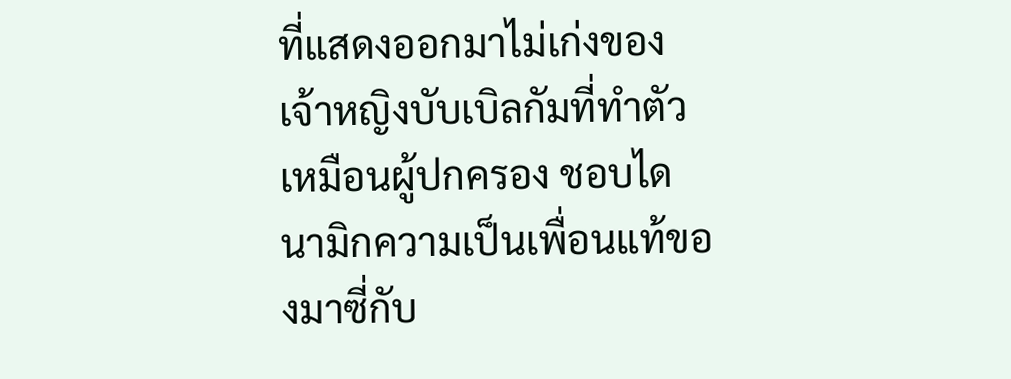ที่แสดงออกมาไม่เก่งของเจ้าหญิงบับเบิลกัมที่ทำตัวเหมือนผู้ปกครอง ชอบไดนามิกความเป็นเพื่อนแท้ของมาซี่กับ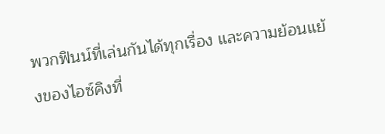พวกฟินน์ที่เล่นกันได้ทุกเรื่อง และความย้อนแย้งของไอซ์คิงที่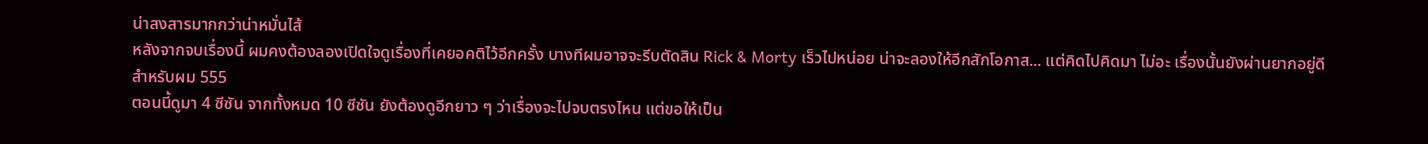น่าสงสารมากกว่าน่าหมั่นไส้
หลังจากจบเรื่องนี้ ผมคงต้องลองเปิดใจดูเรื่องที่เคยอคติไว้อีกครั้ง บางทีผมอาจจะรีบตัดสิน Rick & Morty เร็วไปหน่อย น่าจะลองให้อีกสักโอกาส... แต่คิดไปคิดมา ไม่อะ เรื่องนั้นยังผ่านยากอยู่ดีสำหรับผม 555
ตอนนี้ดูมา 4 ซีซัน จากทั้งหมด 10 ซีซัน ยังต้องดูอีกยาว ๆ ว่าเรื่องจะไปจบตรงไหน แต่ขอให้เป็น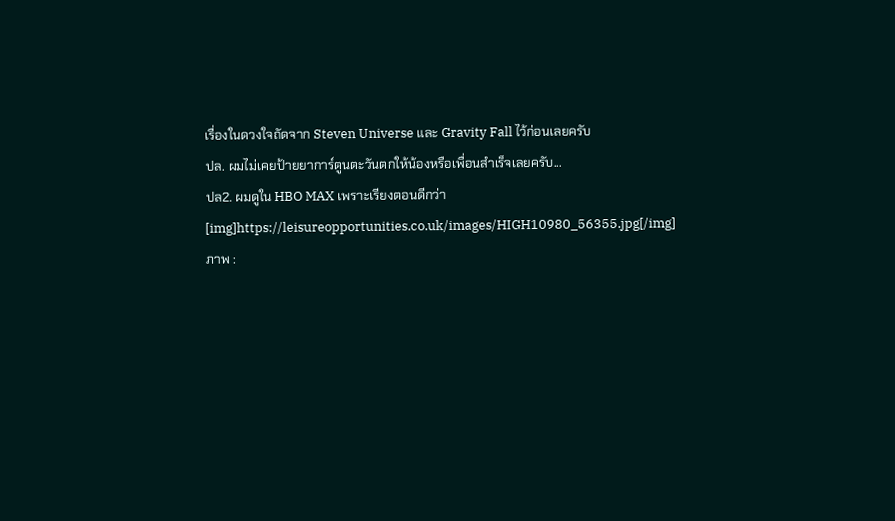เรื่องในดวงใจถัดจาก Steven Universe และ Gravity Fall ไว้ก่อนเลยครับ
ปล. ผมไม่เคยป้ายยาการ์ตูนตะวันตกให้น้องหรือเพื่อนสำเร็จเลยครับ...
ปล2. ผมดูใน HBO MAX เพราะเรียงตอนดีกว่า
[img]https://leisureopportunities.co.uk/images/HIGH10980_56355.jpg[/img]
ภาพ :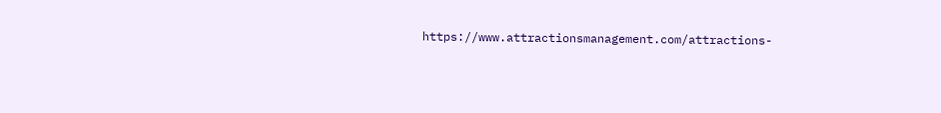https://www.attractionsmanagement.com/attractions-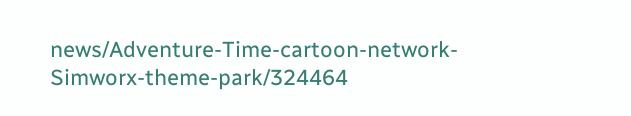news/Adventure-Time-cartoon-network-Simworx-theme-park/324464